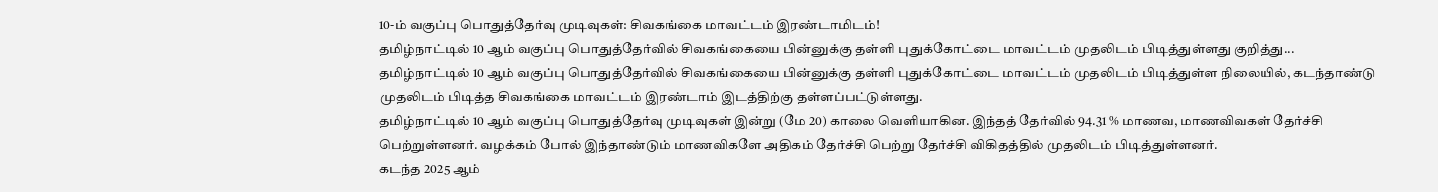10-ம் வகுப்பு பொதுத்தேர்வு முடிவுகள்: சிவகங்கை மாவட்டம் இரண்டாமிடம்!
தமிழ்நாட்டில் 10 ஆம் வகுப்பு பொதுத்தேர்வில் சிவகங்கையை பின்னுக்கு தள்ளி புதுக்கோட்டை மாவட்டம் முதலிடம் பிடித்துள்ளது குறித்து...
தமிழ்நாட்டில் 10 ஆம் வகுப்பு பொதுத்தேர்வில் சிவகங்கையை பின்னுக்கு தள்ளி புதுக்கோட்டை மாவட்டம் முதலிடம் பிடித்துள்ள நிலையில், கடந்தாண்டு முதலிடம் பிடித்த சிவகங்கை மாவட்டம் இரண்டாம் இடத்திற்கு தள்ளப்பட்டுள்ளது.
தமிழ்நாட்டில் 10 ஆம் வகுப்பு பொதுத்தேர்வு முடிவுகள் இன்று (மே 20) காலை வெளியாகின. இந்தத் தேர்வில் 94.31 % மாணவ, மாணவிவகள் தேர்ச்சி பெற்றுள்ளனர். வழக்கம் போல் இந்தாண்டும் மாணவிகளே அதிகம் தேர்ச்சி பெற்று தேர்ச்சி விகிதத்தில் முதலிடம் பிடித்துள்ளனர்.
கடந்த 2025 ஆம்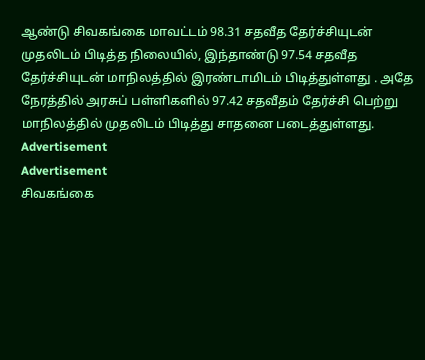ஆண்டு சிவகங்கை மாவட்டம் 98.31 சதவீத தேர்ச்சியுடன் முதலிடம் பிடித்த நிலையில், இந்தாண்டு 97.54 சதவீத தேர்ச்சியுடன் மாநிலத்தில் இரண்டாமிடம் பிடித்துள்ளது . அதே நேரத்தில் அரசுப் பள்ளிகளில் 97.42 சதவீதம் தேர்ச்சி பெற்று மாநிலத்தில் முதலிடம் பிடித்து சாதனை படைத்துள்ளது.
Advertisement
Advertisement
சிவகங்கை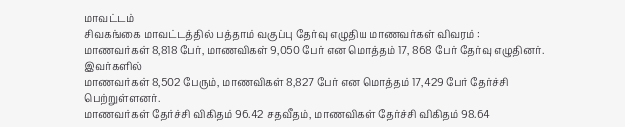மாவட்டம்
சிவகங்கை மாவட்டத்தில் பத்தாம் வகுப்பு தேர்வு எழுதிய மாணவர்கள் விவரம் :
மாணவர்கள் 8,818 பேர், மாணவிகள் 9,050 பேர் என மொத்தம் 17, 868 பேர் தேர்வு எழுதினர். இவர்களில்
மாணவர்கள் 8,502 பேரும், மாணவிகள் 8,827 பேர் என மொத்தம் 17,429 பேர் தேர்ச்சி பெற்றுள்ளனர்.
மாணவர்கள் தேர்ச்சி விகிதம் 96.42 சதவீதம், மாணவிகள் தேர்ச்சி விகிதம் 98.64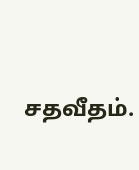சதவீதம்.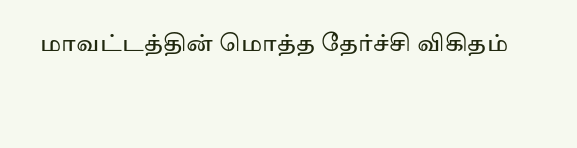மாவட்டத்தின் மொத்த தேர்ச்சி விகிதம்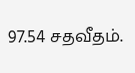97.54 சதவீதம்.